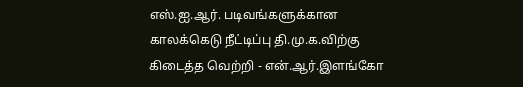எஸ்.ஐ.ஆர். படிவங்களுக்கான காலக்கெடு நீட்டிப்பு தி.மு.க.விற்கு கிடைத்த வெற்றி - என்.ஆர்.இளங்கோ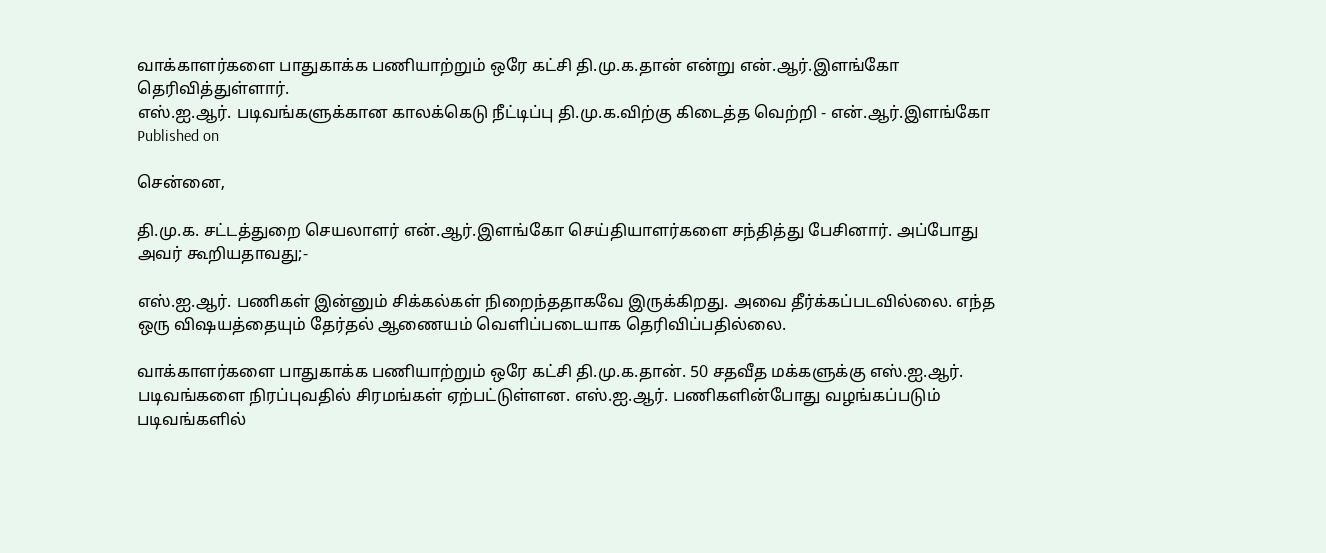வாக்காளர்களை பாதுகாக்க பணியாற்றும் ஒரே கட்சி தி.மு.க.தான் என்று என்.ஆர்.இளங்கோ தெரிவித்துள்ளார்.
எஸ்.ஐ.ஆர். படிவங்களுக்கான காலக்கெடு நீட்டிப்பு தி.மு.க.விற்கு கிடைத்த வெற்றி - என்.ஆர்.இளங்கோ
Published on

சென்னை,

தி.மு.க. சட்டத்துறை செயலாளர் என்.ஆர்.இளங்கோ செய்தியாளர்களை சந்தித்து பேசினார். அப்போது அவர் கூறியதாவது;-

எஸ்.ஐ.ஆர். பணிகள் இன்னும் சிக்கல்கள் நிறைந்ததாகவே இருக்கிறது. அவை தீர்க்கப்படவில்லை. எந்த ஒரு விஷயத்தையும் தேர்தல் ஆணையம் வெளிப்படையாக தெரிவிப்பதில்லை.

வாக்காளர்களை பாதுகாக்க பணியாற்றும் ஒரே கட்சி தி.மு.க.தான். 50 சதவீத மக்களுக்கு எஸ்.ஐ.ஆர். படிவங்களை நிரப்புவதில் சிரமங்கள் ஏற்பட்டுள்ளன. எஸ்.ஐ.ஆர். பணிகளின்போது வழங்கப்படும் படிவங்களில்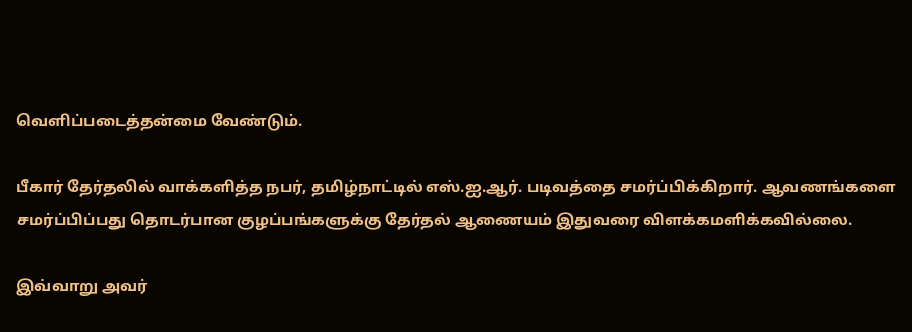வெளிப்படைத்தன்மை வேண்டும்.

பீகார் தேர்தலில் வாக்களித்த நபர், தமிழ்நாட்டில் எஸ்.ஐ.ஆர். படிவத்தை சமர்ப்பிக்கிறார். ஆவணங்களை சமர்ப்பிப்பது தொடர்பான குழப்பங்களுக்கு தேர்தல் ஆணையம் இதுவரை விளக்கமளிக்கவில்லை.

இவ்வாறு அவர்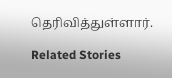தெரிவித்துள்ளார்.

Related Stories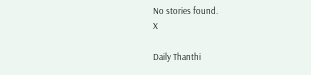No stories found.
X

Daily Thanthi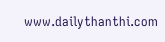www.dailythanthi.com